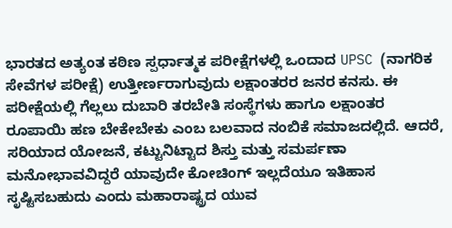ಭಾರತದ ಅತ್ಯಂತ ಕಠಿಣ ಸ್ಪರ್ಧಾತ್ಮಕ ಪರೀಕ್ಷೆಗಳಲ್ಲಿ ಒಂದಾದ UPSC (ನಾಗರಿಕ ಸೇವೆಗಳ ಪರೀಕ್ಷೆ) ಉತ್ತೀರ್ಣರಾಗುವುದು ಲಕ್ಷಾಂತರರ ಜನರ ಕನಸು. ಈ ಪರೀಕ್ಷೆಯಲ್ಲಿ ಗೆಲ್ಲಲು ದುಬಾರಿ ತರಬೇತಿ ಸಂಸ್ಥೆಗಳು ಹಾಗೂ ಲಕ್ಷಾಂತರ ರೂಪಾಯಿ ಹಣ ಬೇಕೇಬೇಕು ಎಂಬ ಬಲವಾದ ನಂಬಿಕೆ ಸಮಾಜದಲ್ಲಿದೆ. ಆದರೆ, ಸರಿಯಾದ ಯೋಜನೆ, ಕಟ್ಟುನಿಟ್ಟಾದ ಶಿಸ್ತು ಮತ್ತು ಸಮರ್ಪಣಾ ಮನೋಭಾವವಿದ್ದರೆ ಯಾವುದೇ ಕೋಚಿಂಗ್ ಇಲ್ಲದೆಯೂ ಇತಿಹಾಸ ಸೃಷ್ಟಿಸಬಹುದು ಎಂದು ಮಹಾರಾಷ್ಟ್ರದ ಯುವ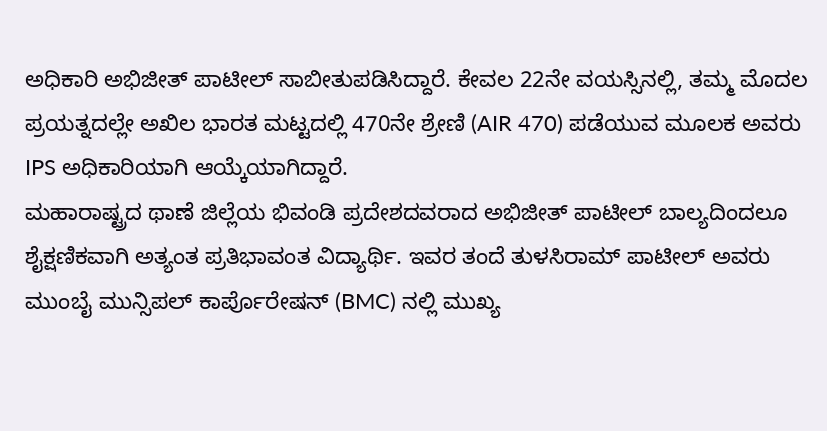ಅಧಿಕಾರಿ ಅಭಿಜೀತ್ ಪಾಟೀಲ್ ಸಾಬೀತುಪಡಿಸಿದ್ದಾರೆ. ಕೇವಲ 22ನೇ ವಯಸ್ಸಿನಲ್ಲಿ, ತಮ್ಮ ಮೊದಲ ಪ್ರಯತ್ನದಲ್ಲೇ ಅಖಿಲ ಭಾರತ ಮಟ್ಟದಲ್ಲಿ 470ನೇ ಶ್ರೇಣಿ (AIR 470) ಪಡೆಯುವ ಮೂಲಕ ಅವರು IPS ಅಧಿಕಾರಿಯಾಗಿ ಆಯ್ಕೆಯಾಗಿದ್ದಾರೆ.
ಮಹಾರಾಷ್ಟ್ರದ ಥಾಣೆ ಜಿಲ್ಲೆಯ ಭಿವಂಡಿ ಪ್ರದೇಶದವರಾದ ಅಭಿಜೀತ್ ಪಾಟೀಲ್ ಬಾಲ್ಯದಿಂದಲೂ ಶೈಕ್ಷಣಿಕವಾಗಿ ಅತ್ಯಂತ ಪ್ರತಿಭಾವಂತ ವಿದ್ಯಾರ್ಥಿ. ಇವರ ತಂದೆ ತುಳಸಿರಾಮ್ ಪಾಟೀಲ್ ಅವರು ಮುಂಬೈ ಮುನ್ಸಿಪಲ್ ಕಾರ್ಪೊರೇಷನ್ (BMC) ನಲ್ಲಿ ಮುಖ್ಯ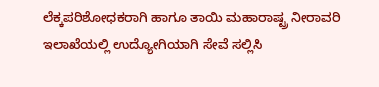ಲೆಕ್ಕಪರಿಶೋಧಕರಾಗಿ ಹಾಗೂ ತಾಯಿ ಮಹಾರಾಷ್ಟ್ರ ನೀರಾವರಿ ಇಲಾಖೆಯಲ್ಲಿ ಉದ್ಯೋಗಿಯಾಗಿ ಸೇವೆ ಸಲ್ಲಿಸಿ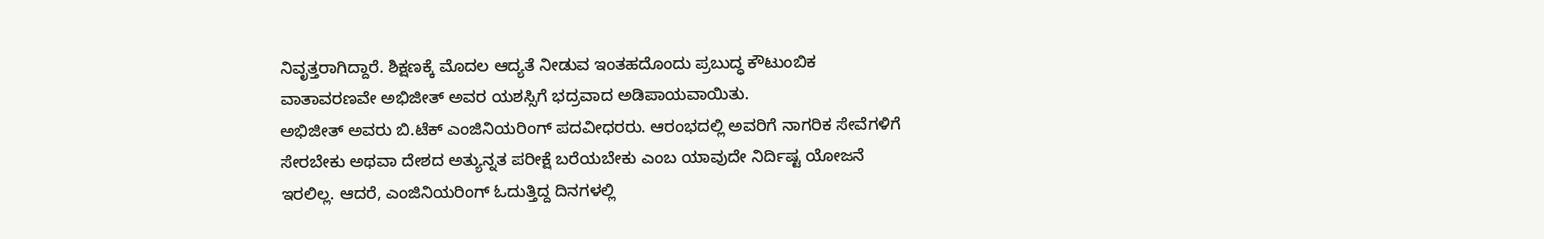ನಿವೃತ್ತರಾಗಿದ್ದಾರೆ. ಶಿಕ್ಷಣಕ್ಕೆ ಮೊದಲ ಆದ್ಯತೆ ನೀಡುವ ಇಂತಹದೊಂದು ಪ್ರಬುದ್ಧ ಕೌಟುಂಬಿಕ ವಾತಾವರಣವೇ ಅಭಿಜೀತ್ ಅವರ ಯಶಸ್ಸಿಗೆ ಭದ್ರವಾದ ಅಡಿಪಾಯವಾಯಿತು.
ಅಭಿಜೀತ್ ಅವರು ಬಿ.ಟೆಕ್ ಎಂಜಿನಿಯರಿಂಗ್ ಪದವೀಧರರು. ಆರಂಭದಲ್ಲಿ ಅವರಿಗೆ ನಾಗರಿಕ ಸೇವೆಗಳಿಗೆ ಸೇರಬೇಕು ಅಥವಾ ದೇಶದ ಅತ್ಯುನ್ನತ ಪರೀಕ್ಷೆ ಬರೆಯಬೇಕು ಎಂಬ ಯಾವುದೇ ನಿರ್ದಿಷ್ಟ ಯೋಜನೆ ಇರಲಿಲ್ಲ. ಆದರೆ, ಎಂಜಿನಿಯರಿಂಗ್ ಓದುತ್ತಿದ್ದ ದಿನಗಳಲ್ಲಿ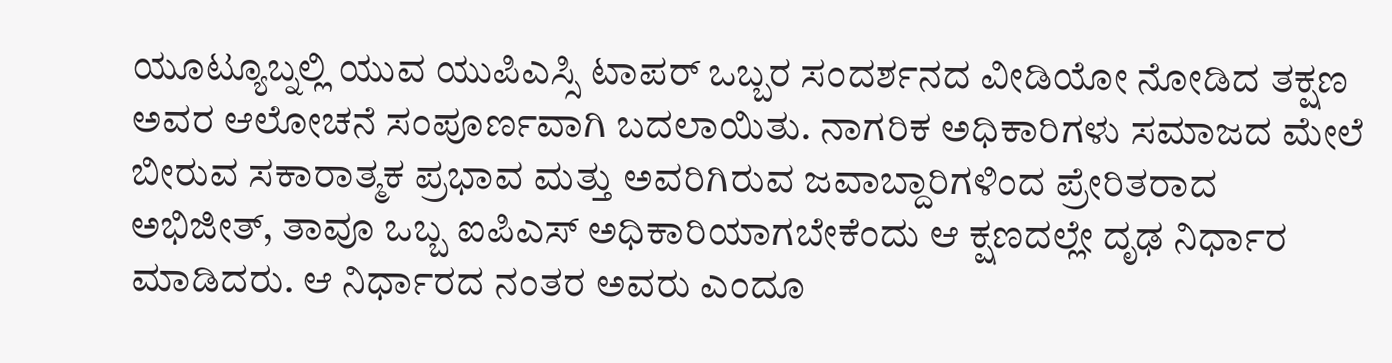ಯೂಟ್ಯೂಬ್ನಲ್ಲಿ ಯುವ ಯುಪಿಎಸ್ಸಿ ಟಾಪರ್ ಒಬ್ಬರ ಸಂದರ್ಶನದ ವೀಡಿಯೋ ನೋಡಿದ ತಕ್ಷಣ ಅವರ ಆಲೋಚನೆ ಸಂಪೂರ್ಣವಾಗಿ ಬದಲಾಯಿತು. ನಾಗರಿಕ ಅಧಿಕಾರಿಗಳು ಸಮಾಜದ ಮೇಲೆ ಬೀರುವ ಸಕಾರಾತ್ಮಕ ಪ್ರಭಾವ ಮತ್ತು ಅವರಿಗಿರುವ ಜವಾಬ್ದಾರಿಗಳಿಂದ ಪ್ರೇರಿತರಾದ ಅಭಿಜೀತ್, ತಾವೂ ಒಬ್ಬ ಐಪಿಎಸ್ ಅಧಿಕಾರಿಯಾಗಬೇಕೆಂದು ಆ ಕ್ಷಣದಲ್ಲೇ ದೃಢ ನಿರ್ಧಾರ ಮಾಡಿದರು. ಆ ನಿರ್ಧಾರದ ನಂತರ ಅವರು ಎಂದೂ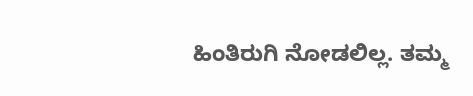ಹಿಂತಿರುಗಿ ನೋಡಲಿಲ್ಲ. ತಮ್ಮ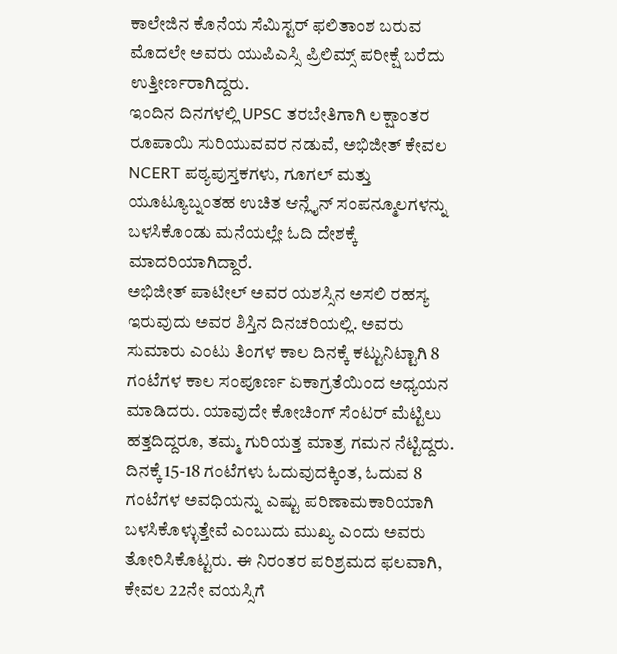ಕಾಲೇಜಿನ ಕೊನೆಯ ಸೆಮಿಸ್ಟರ್ ಫಲಿತಾಂಶ ಬರುವ ಮೊದಲೇ ಅವರು ಯುಪಿಎಸ್ಸಿ ಪ್ರಿಲಿಮ್ಸ್ ಪರೀಕ್ಷೆ ಬರೆದು ಉತ್ತೀರ್ಣರಾಗಿದ್ದರು.
ಇಂದಿನ ದಿನಗಳಲ್ಲಿ UPSC ತರಬೇತಿಗಾಗಿ ಲಕ್ಷಾಂತರ ರೂಪಾಯಿ ಸುರಿಯುವವರ ನಡುವೆ, ಅಭಿಜೀತ್ ಕೇವಲ NCERT ಪಠ್ಯಪುಸ್ತಕಗಳು, ಗೂಗಲ್ ಮತ್ತು ಯೂಟ್ಯೂಬ್ನಂತಹ ಉಚಿತ ಆನ್ಲೈನ್ ಸಂಪನ್ಮೂಲಗಳನ್ನು ಬಳಸಿಕೊಂಡು ಮನೆಯಲ್ಲೇ ಓದಿ ದೇಶಕ್ಕೆ ಮಾದರಿಯಾಗಿದ್ದಾರೆ.
ಅಭಿಜೀತ್ ಪಾಟೀಲ್ ಅವರ ಯಶಸ್ಸಿನ ಅಸಲಿ ರಹಸ್ಯ ಇರುವುದು ಅವರ ಶಿಸ್ತಿನ ದಿನಚರಿಯಲ್ಲಿ. ಅವರು ಸುಮಾರು ಎಂಟು ತಿಂಗಳ ಕಾಲ ದಿನಕ್ಕೆ ಕಟ್ಟುನಿಟ್ಟಾಗಿ 8 ಗಂಟೆಗಳ ಕಾಲ ಸಂಪೂರ್ಣ ಏಕಾಗ್ರತೆಯಿಂದ ಅಧ್ಯಯನ ಮಾಡಿದರು. ಯಾವುದೇ ಕೋಚಿಂಗ್ ಸೆಂಟರ್ ಮೆಟ್ಟಿಲು ಹತ್ತದಿದ್ದರೂ, ತಮ್ಮ ಗುರಿಯತ್ತ ಮಾತ್ರ ಗಮನ ನೆಟ್ಟಿದ್ದರು. ದಿನಕ್ಕೆ 15-18 ಗಂಟೆಗಳು ಓದುವುದಕ್ಕಿಂತ, ಓದುವ 8 ಗಂಟೆಗಳ ಅವಧಿಯನ್ನು ಎಷ್ಟು ಪರಿಣಾಮಕಾರಿಯಾಗಿ ಬಳಸಿಕೊಳ್ಳುತ್ತೇವೆ ಎಂಬುದು ಮುಖ್ಯ ಎಂದು ಅವರು ತೋರಿಸಿಕೊಟ್ಟರು. ಈ ನಿರಂತರ ಪರಿಶ್ರಮದ ಫಲವಾಗಿ, ಕೇವಲ 22ನೇ ವಯಸ್ಸಿಗೆ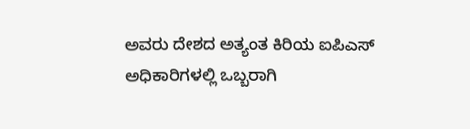ಅವರು ದೇಶದ ಅತ್ಯಂತ ಕಿರಿಯ ಐಪಿಎಸ್ ಅಧಿಕಾರಿಗಳಲ್ಲಿ ಒಬ್ಬರಾಗಿ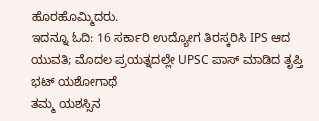ಹೊರಹೊಮ್ಮಿದರು.
ಇದನ್ನೂ ಓದಿ: 16 ಸರ್ಕಾರಿ ಉದ್ಯೋಗ ತಿರಸ್ಕರಿಸಿ IPS ಆದ ಯುವತಿ; ಮೊದಲ ಪ್ರಯತ್ನದಲ್ಲೇ UPSC ಪಾಸ್ ಮಾಡಿದ ತೃಪ್ತಿ ಭಟ್ ಯಶೋಗಾಥೆ
ತಮ್ಮ ಯಶಸ್ಸಿನ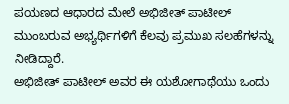ಪಯಣದ ಆಧಾರದ ಮೇಲೆ ಅಭಿಜೀತ್ ಪಾಟೀಲ್ ಮುಂಬರುವ ಅಭ್ಯರ್ಥಿಗಳಿಗೆ ಕೆಲವು ಪ್ರಮುಖ ಸಲಹೆಗಳನ್ನು ನೀಡಿದ್ದಾರೆ.
ಅಭಿಜೀತ್ ಪಾಟೀಲ್ ಅವರ ಈ ಯಶೋಗಾಥೆಯು ಒಂದು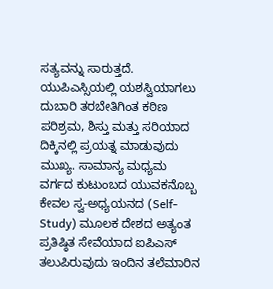ಸತ್ಯವನ್ನು ಸಾರುತ್ತದೆ. ಯುಪಿಎಸ್ಸಿಯಲ್ಲಿ ಯಶಸ್ವಿಯಾಗಲು ದುಬಾರಿ ತರಬೇತಿಗಿಂತ ಕಠಿಣ ಪರಿಶ್ರಮ, ಶಿಸ್ತು ಮತ್ತು ಸರಿಯಾದ ದಿಕ್ಕಿನಲ್ಲಿ ಪ್ರಯತ್ನ ಮಾಡುವುದು ಮುಖ್ಯ. ಸಾಮಾನ್ಯ ಮಧ್ಯಮ ವರ್ಗದ ಕುಟುಂಬದ ಯುವಕನೊಬ್ಬ ಕೇವಲ ಸ್ವ-ಅಧ್ಯಯನದ (Self-Study) ಮೂಲಕ ದೇಶದ ಅತ್ಯಂತ ಪ್ರತಿಷ್ಠಿತ ಸೇವೆಯಾದ ಐಪಿಎಸ್ ತಲುಪಿರುವುದು ಇಂದಿನ ತಲೆಮಾರಿನ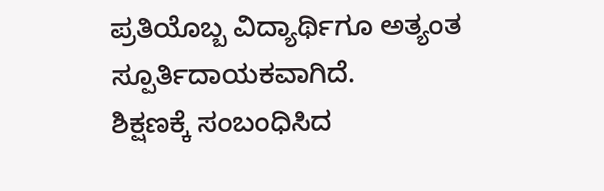ಪ್ರತಿಯೊಬ್ಬ ವಿದ್ಯಾರ್ಥಿಗೂ ಅತ್ಯಂತ ಸ್ಪೂರ್ತಿದಾಯಕವಾಗಿದೆ.
ಶಿಕ್ಷಣಕ್ಕೆ ಸಂಬಂಧಿಸಿದ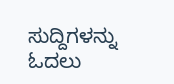ಸುದ್ದಿಗಳನ್ನು ಓದಲು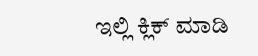ಇಲ್ಲಿ ಕ್ಲಿಕ್ ಮಾಡಿ